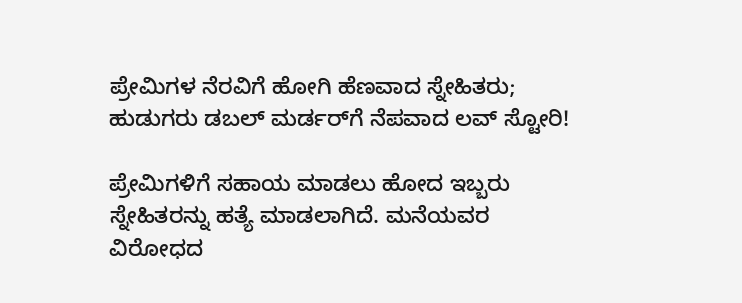ಪ್ರೇಮಿಗಳ ನೆರವಿಗೆ ಹೋಗಿ ಹೆಣವಾದ ಸ್ನೇಹಿತರು; ಹುಡುಗರು ಡಬಲ್ ಮರ್ಡರ್‌ಗೆ ನೆಪವಾದ ಲವ್ ಸ್ಟೋರಿ!

ಪ್ರೇಮಿಗಳಿಗೆ ಸಹಾಯ ಮಾಡಲು ಹೋದ ಇಬ್ಬರು ಸ್ನೇಹಿತರನ್ನು ಹತ್ಯೆ ಮಾಡಲಾಗಿದೆ. ಮನೆಯವರ ವಿರೋಧದ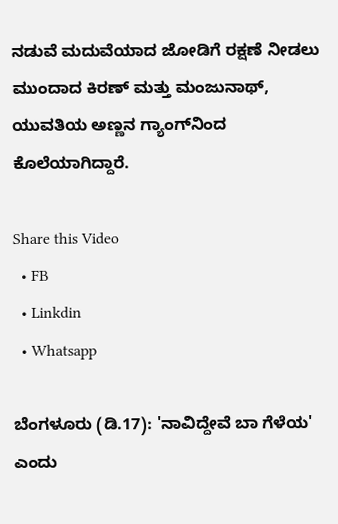ನಡುವೆ ಮದುವೆಯಾದ ಜೋಡಿಗೆ ರಕ್ಷಣೆ ನೀಡಲು ಮುಂದಾದ ಕಿರಣ್ ಮತ್ತು ಮಂಜುನಾಥ್, ಯುವತಿಯ ಅಣ್ಣನ ಗ್ಯಾಂಗ್‌ನಿಂದ ಕೊಲೆಯಾಗಿದ್ದಾರೆ.

Share this Video
  • FB
  • Linkdin
  • Whatsapp

ಬೆಂಗಳೂರು (ಡಿ.17): 'ನಾವಿದ್ದೇವೆ ಬಾ ಗೆಳೆಯ' ಎಂದು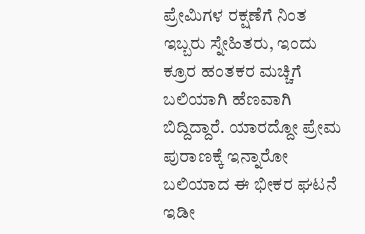ಪ್ರೇಮಿಗಳ ರಕ್ಷಣೆಗೆ ನಿಂತ ಇಬ್ಬರು ಸ್ನೇಹಿತರು, ಇಂದು ಕ್ರೂರ ಹಂತಕರ ಮಚ್ಚಿಗೆ ಬಲಿಯಾಗಿ ಹೆಣವಾಗಿ ಬಿದ್ದಿದ್ದಾರೆ. ಯಾರದ್ದೋ ಪ್ರೇಮ ಪುರಾಣಕ್ಕೆ ಇನ್ನಾರೋ ಬಲಿಯಾದ ಈ ಭೀಕರ ಘಟನೆ ಇಡೀ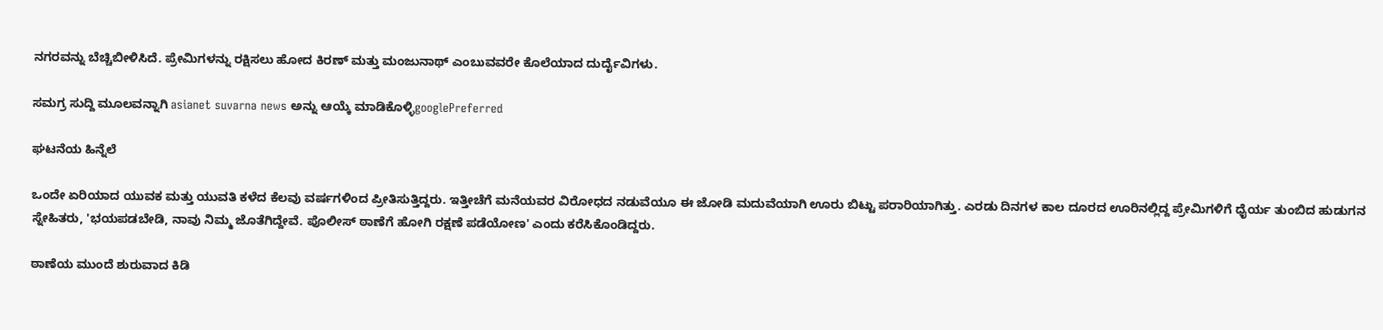ನಗರವನ್ನು ಬೆಚ್ಚಿಬೀಳಿಸಿದೆ. ಪ್ರೇಮಿಗಳನ್ನು ರಕ್ಷಿಸಲು ಹೋದ ಕಿರಣ್ ಮತ್ತು ಮಂಜುನಾಥ್ ಎಂಬುವವರೇ ಕೊಲೆಯಾದ ದುರ್ದೈವಿಗಳು.

ಸಮಗ್ರ ಸುದ್ದಿ ಮೂಲವನ್ನಾಗಿ asianet suvarna news ಅನ್ನು ಆಯ್ಕೆ ಮಾಡಿಕೊಳ್ಳಿgooglePreferred

ಘಟನೆಯ ಹಿನ್ನೆಲೆ

ಒಂದೇ ಏರಿಯಾದ ಯುವಕ ಮತ್ತು ಯುವತಿ ಕಳೆದ ಕೆಲವು ವರ್ಷಗಳಿಂದ ಪ್ರೀತಿಸುತ್ತಿದ್ದರು. ಇತ್ತೀಚೆಗೆ ಮನೆಯವರ ವಿರೋಧದ ನಡುವೆಯೂ ಈ ಜೋಡಿ ಮದುವೆಯಾಗಿ ಊರು ಬಿಟ್ಟು ಪರಾರಿಯಾಗಿತ್ತು. ಎರಡು ದಿನಗಳ ಕಾಲ ದೂರದ ಊರಿನಲ್ಲಿದ್ದ ಪ್ರೇಮಿಗಳಿಗೆ ಧೈರ್ಯ ತುಂಬಿದ ಹುಡುಗನ ಸ್ನೇಹಿತರು, 'ಭಯಪಡಬೇಡಿ, ನಾವು ನಿಮ್ಮ ಜೊತೆಗಿದ್ದೇವೆ. ಪೊಲೀಸ್ ಠಾಣೆಗೆ ಹೋಗಿ ರಕ್ಷಣೆ ಪಡೆಯೋಣ' ಎಂದು ಕರೆಸಿಕೊಂಡಿದ್ದರು.

ಠಾಣೆಯ ಮುಂದೆ ಶುರುವಾದ ಕಿಡಿ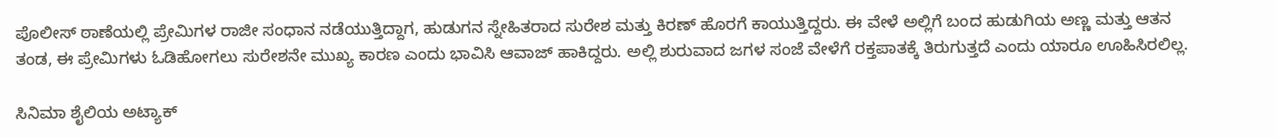ಪೊಲೀಸ್ ಠಾಣೆಯಲ್ಲಿ ಪ್ರೇಮಿಗಳ ರಾಜೀ ಸಂಧಾನ ನಡೆಯುತ್ತಿದ್ದಾಗ, ಹುಡುಗನ ಸ್ನೇಹಿತರಾದ ಸುರೇಶ ಮತ್ತು ಕಿರಣ್ ಹೊರಗೆ ಕಾಯುತ್ತಿದ್ದರು. ಈ ವೇಳೆ ಅಲ್ಲಿಗೆ ಬಂದ ಹುಡುಗಿಯ ಅಣ್ಣ ಮತ್ತು ಆತನ ತಂಡ, ಈ ಪ್ರೇಮಿಗಳು ಓಡಿಹೋಗಲು ಸುರೇಶನೇ ಮುಖ್ಯ ಕಾರಣ ಎಂದು ಭಾವಿಸಿ ಆವಾಜ್ ಹಾಕಿದ್ದರು. ಅಲ್ಲಿ ಶುರುವಾದ ಜಗಳ ಸಂಜೆ ವೇಳೆಗೆ ರಕ್ತಪಾತಕ್ಕೆ ತಿರುಗುತ್ತದೆ ಎಂದು ಯಾರೂ ಊಹಿಸಿರಲಿಲ್ಲ.

ಸಿನಿಮಾ ಶೈಲಿಯ ಅಟ್ಯಾಕ್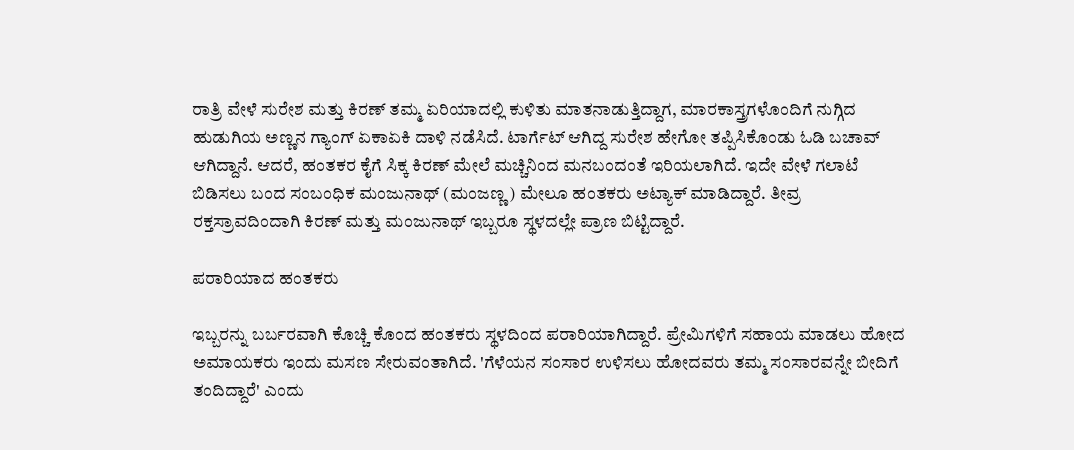ರಾತ್ರಿ ವೇಳೆ ಸುರೇಶ ಮತ್ತು ಕಿರಣ್ ತಮ್ಮ ಏರಿಯಾದಲ್ಲಿ ಕುಳಿತು ಮಾತನಾಡುತ್ತಿದ್ದಾಗ, ಮಾರಕಾಸ್ತ್ರಗಳೊಂದಿಗೆ ನುಗ್ಗಿದ ಹುಡುಗಿಯ ಅಣ್ಣನ ಗ್ಯಾಂಗ್ ಏಕಾಏಕಿ ದಾಳಿ ನಡೆಸಿದೆ. ಟಾರ್ಗೆಟ್ ಆಗಿದ್ದ ಸುರೇಶ ಹೇಗೋ ತಪ್ಪಿಸಿಕೊಂಡು ಓಡಿ ಬಚಾವ್ ಆಗಿದ್ದಾನೆ. ಆದರೆ, ಹಂತಕರ ಕೈಗೆ ಸಿಕ್ಕ ಕಿರಣ್ ಮೇಲೆ ಮಚ್ಚಿನಿಂದ ಮನಬಂದಂತೆ ಇರಿಯಲಾಗಿದೆ. ಇದೇ ವೇಳೆ ಗಲಾಟೆ ಬಿಡಿಸಲು ಬಂದ ಸಂಬಂಧಿಕ ಮಂಜುನಾಥ್ (ಮಂಜಣ್ಣ) ಮೇಲೂ ಹಂತಕರು ಅಟ್ಯಾಕ್ ಮಾಡಿದ್ದಾರೆ. ತೀವ್ರ ರಕ್ತಸ್ರಾವದಿಂದಾಗಿ ಕಿರಣ್ ಮತ್ತು ಮಂಜುನಾಥ್ ಇಬ್ಬರೂ ಸ್ಥಳದಲ್ಲೇ ಪ್ರಾಣ ಬಿಟ್ಟಿದ್ದಾರೆ.

ಪರಾರಿಯಾದ ಹಂತಕರು

ಇಬ್ಬರನ್ನು ಬರ್ಬರವಾಗಿ ಕೊಚ್ಚಿ ಕೊಂದ ಹಂತಕರು ಸ್ಥಳದಿಂದ ಪರಾರಿಯಾಗಿದ್ದಾರೆ. ಪ್ರೇಮಿಗಳಿಗೆ ಸಹಾಯ ಮಾಡಲು ಹೋದ ಅಮಾಯಕರು ಇಂದು ಮಸಣ ಸೇರುವಂತಾಗಿದೆ. 'ಗೆಳೆಯನ ಸಂಸಾರ ಉಳಿಸಲು ಹೋದವರು ತಮ್ಮ ಸಂಸಾರವನ್ನೇ ಬೀದಿಗೆ ತಂದಿದ್ದಾರೆ' ಎಂದು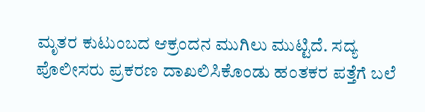ಮೃತರ ಕುಟುಂಬದ ಆಕ್ರಂದನ ಮುಗಿಲು ಮುಟ್ಟಿದೆ. ಸದ್ಯ ಪೊಲೀಸರು ಪ್ರಕರಣ ದಾಖಲಿಸಿಕೊಂಡು ಹಂತಕರ ಪತ್ತೆಗೆ ಬಲೆ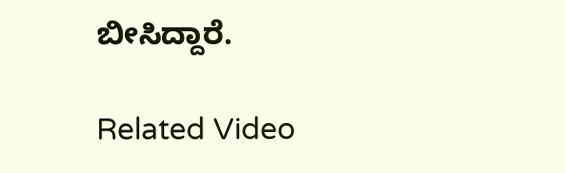ಬೀಸಿದ್ದಾರೆ.

Related Video